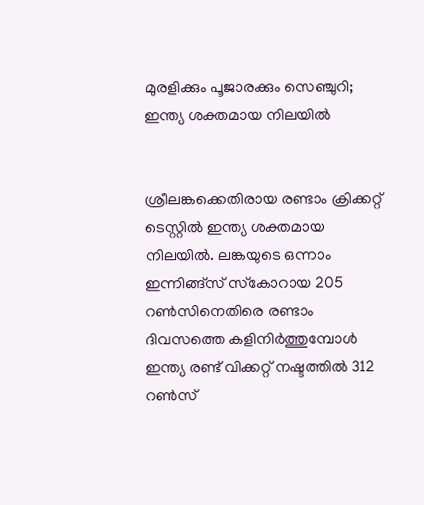മുരളിക്കും പൂജാരക്കും സെഞ്ചുറി; ഇന്ത്യ ശക്തമായ നിലയില്‍


ശ്രീലങ്കക്കെതിരായ രണ്ടാം ക്രിക്കറ്റ് ടെസ്റ്റില്‍ ഇന്ത്യ ശക്തമായ നിലയില്‍. ലങ്കയുടെ ഒന്നാം ഇന്നിങ്ങ്‌സ് സ്‌കോറായ 205 റണ്‍സിനെതിരെ രണ്ടാം ദിവസത്തെ കളിനിര്‍ത്തുമ്പോള്‍ ഇന്ത്യ രണ്ട് വിക്കറ്റ് നഷ്ടത്തില്‍ 312 റണ്‍സ്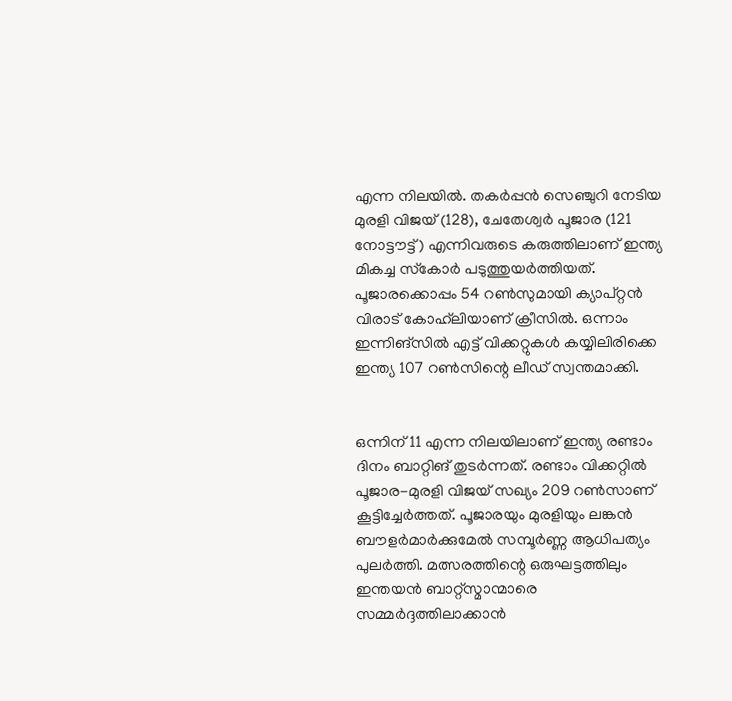എന്ന നിലയില്‍. തകര്‍പ്പന്‍ സെഞ്ചുറി നേടിയ മുരളി വിജയ് (128), ചേതേശ്വര്‍ പൂജാര (121 നോട്ടൗട്ട്) എന്നിവരുടെ കരുത്തിലാണ് ഇന്ത്യ മികച്ച സ്‌കോര്‍ പടുത്തുയര്‍ത്തിയത്. പൂജാരക്കൊപ്പം 54 റണ്‍സുമായി ക്യാപ്റ്റന്‍ വിരാട് കോഹ്‌ലിയാണ് ക്രീസില്‍. ഒന്നാം ഇന്നിങ്‌സില്‍ എട്ട് വിക്കറ്റുകള്‍ കയ്യിലിരിക്കെ ഇന്ത്യ 107 റണ്‍സിന്റെ ലീഡ് സ്വന്തമാക്കി.


ഒന്നിന് 11 എന്ന നിലയിലാണ് ഇന്ത്യ രണ്ടാം ദിനം ബാറ്റിങ് തുടര്‍ന്നത്. രണ്ടാം വിക്കറ്റില്‍ പൂജാര-മുരളി വിജയ് സഖ്യം 209 റണ്‍സാണ് കൂട്ടിച്ചേര്‍ത്തത്. പൂജാരയും മുരളിയും ലങ്കന്‍ ബൗളര്‍മാര്‍ക്കുമേല്‍ സമ്പൂര്‍ണ്ണ ആധിപത്യം പുലര്‍ത്തി. മത്സരത്തിന്റെ ഒരുഘട്ടത്തിലും ഇന്തയന്‍ ബാറ്റ്‌സ്മാന്മാരെ സമ്മര്‍ദ്ദത്തിലാക്കാന്‍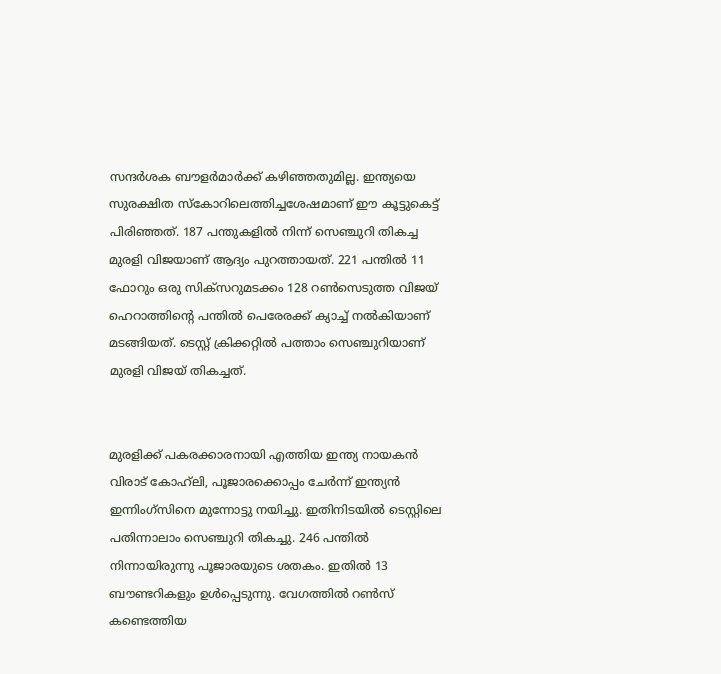സന്ദര്‍ശക ബൗളര്‍മാര്‍ക്ക് കഴിഞ്ഞതുമില്ല. ഇന്ത്യയെ സുരക്ഷിത സ്‌കോറിലെത്തിച്ചശേഷമാണ് ഈ കൂട്ടുകെട്ട് പിരിഞ്ഞത്. 187 പന്തുകളില്‍ നിന്ന് സെഞ്ചുറി തികച്ച മുരളി വിജയാണ് ആദ്യം പുറത്തായത്. 221 പന്തില്‍ 11 ഫോറും ഒരു സിക്‌സറുമടക്കം 128 റണ്‍സെടുത്ത വിജയ് ഹെറാത്തിന്റെ പന്തില്‍ പെരേരക്ക് ക്യാച്ച് നല്‍കിയാണ് മടങ്ങിയത്. ടെസ്റ്റ് ക്രിക്കറ്റില്‍ പത്താം സെഞ്ചുറിയാണ് മുരളി വിജയ് തികച്ചത്.


മുരളിക്ക് പകരക്കാരനായി എത്തിയ ഇന്ത്യ നായകന്‍ വിരാട് കോഹ്‌ലി, പൂജാരക്കൊപ്പം ചേര്‍ന്ന് ഇന്ത്യന്‍ ഇന്നിംഗ്‌സിനെ മുന്നോട്ടു നയിച്ചു. ഇതിനിടയില്‍ ടെസ്റ്റിലെ പതിന്നാലാം സെഞ്ചുറി തികച്ചു. 246 പന്തില്‍ നിന്നായിരുന്നു പൂജാരയുടെ ശതകം. ഇതില്‍ 13 ബൗണ്ടറികളും ഉള്‍പ്പെടുന്നു. വേഗത്തില്‍ റണ്‍സ് കണ്ടെത്തിയ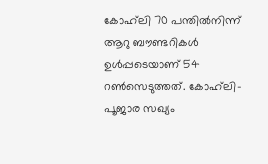കോഹ്‌ലി 70 പന്തില്‍നിന്ന് ആറു ബൗണ്ടറികള്‍ ഉള്‍പ്പടെയാണ് 54 റണ്‍സെടുത്തത്. കോഹ്‌ലി-പൂജാര സഖ്യം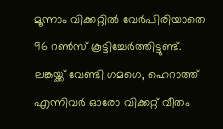മൂന്നാം വിക്കറ്റില്‍ വേര്‍പിരിയാതെ 96 റണ്‍സ് കൂട്ടിച്ചേര്‍ത്തിട്ടുണ്ട്. ലങ്കയ്ക്ക് വേണ്ടി ഗമഗെ, ഹെറാത്ത് എന്നിവര്‍ ഓരോ വിക്കറ്റ് വീതം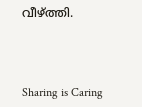വീഴ്ത്തി.



Sharing is Caring